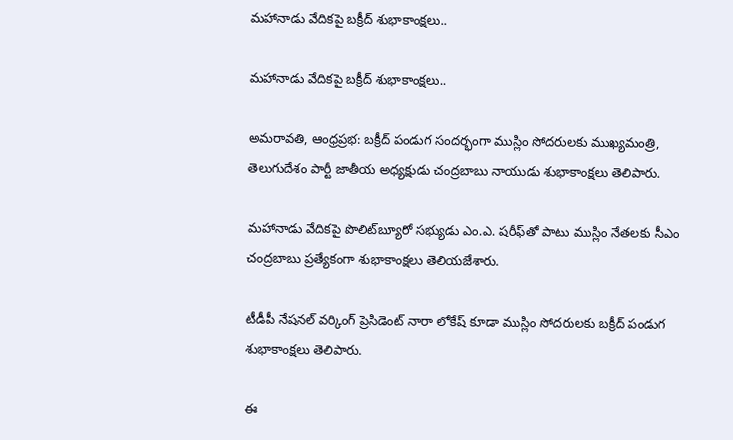మహానాడు వేదికపై బక్రీద్ శుభాకాంక్షలు..

మహానాడు వేదికపై బక్రీద్ శుభాకాంక్షలు..

అమరావతి, ఆంధ్రప్రభ: బక్రీద్ పండుగ సందర్భంగా ముస్లిం సోదరులకు ముఖ్యమంత్రి, తెలుగుదేశం పార్టీ జాతీయ అధ్యక్షుడు చంద్రబాబు నాయుడు శుభాకాంక్షలు తెలిపారు.

మహానాడు వేదికపై పొలిట్‌బ్యూరో సభ్యుడు ఎం.ఎ. షరీఫ్‌తో పాటు ముస్లిం నేతలకు సీఎం చంద్రబాబు ప్రత్యేకంగా శుభాకాంక్షలు తెలియజేశారు.

టీడీపీ నేషనల్ వర్కింగ్ ప్రెసిడెంట్ నారా లోకేష్ కూడా ముస్లిం సోదరులకు బక్రీద్ పండుగ శుభాకాంక్షలు తెలిపారు.

ఈ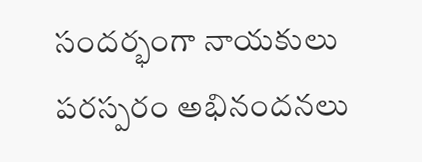సందర్భంగా నాయకులు పరస్పరం అభినందనలు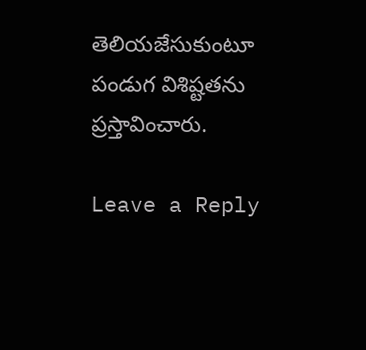తెలియజేసుకుంటూ పండుగ విశిష్టతను ప్రస్తావించారు.

Leave a Reply